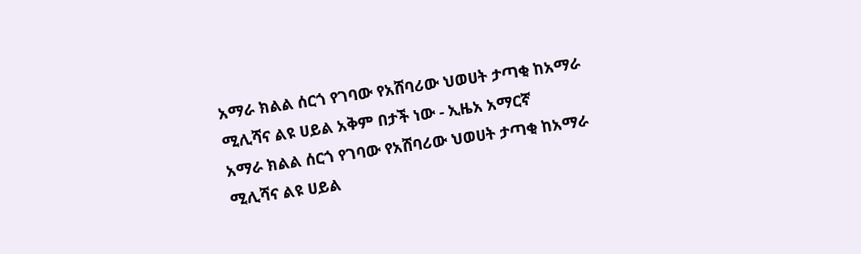አማራ ክልል ሰርጎ የገባው የአሸባሪው ህወሀት ታጣቂ ከአማራ ሚሊሻና ልዩ ሀይል አቅም በታች ነው - ኢዜአ አማርኛ
አማራ ክልል ሰርጎ የገባው የአሸባሪው ህወሀት ታጣቂ ከአማራ ሚሊሻና ልዩ ሀይል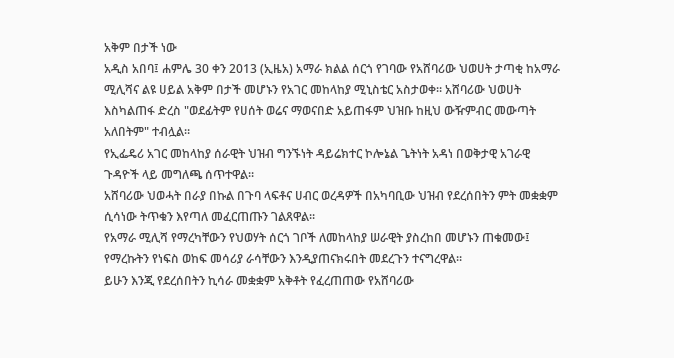አቅም በታች ነው
አዲስ አበባ፤ ሐምሌ 30 ቀን 2013 (ኢዜአ) አማራ ክልል ሰርጎ የገባው የአሸባሪው ህወሀት ታጣቂ ከአማራ ሚሊሻና ልዩ ሀይል አቅም በታች መሆኑን የአገር መከላከያ ሚኒስቴር አስታወቀ። አሸባሪው ህወሀት እስካልጠፋ ድረስ "ወደፊትም የሀሰት ወሬና ማወናበድ አይጠፋም ህዝቡ ከዚህ ውዥምብር መውጣት አለበትም" ተብሏል።
የኢፌዴሪ አገር መከላከያ ሰራዊት ህዝብ ግንኙነት ዳይሬክተር ኮሎኔል ጌትነት አዳነ በወቅታዊ አገራዊ ጉዳዮች ላይ መግለጫ ሰጥተዋል።
አሸባሪው ህወሓት በራያ በኩል በጉባ ላፍቶና ሀብር ወረዳዎች በአካባቢው ህዝብ የደረሰበትን ምት መቋቋም ሲሳነው ትጥቁን እየጣለ መፈርጠጡን ገልጸዋል።
የአማራ ሚሊሻ የማረካቸውን የህወሃት ሰርጎ ገቦች ለመከላከያ ሠራዊት ያስረከበ መሆኑን ጠቁመው፤ የማረኩትን የነፍስ ወከፍ መሳሪያ ራሳቸውን እንዲያጠናክሩበት መደረጉን ተናግረዋል።
ይሁን እንጂ የደረሰበትን ኪሳራ መቋቋም አቅቶት የፈረጠጠው የአሸባሪው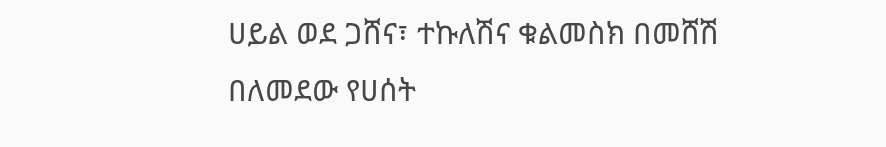ሀይል ወደ ጋሸና፣ ተኩለሽና ቁልመስክ በመሸሽ በለመደው የሀሰት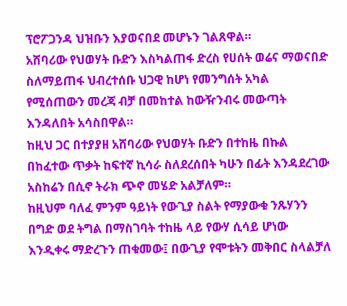ፕሮፖጋንዳ ህዝቡን እያወናበደ መሆኑን ገልጸዋል።
አሸባሪው የህወሃት ቡድን እስካልጠፋ ድረስ የሀሰት ወሬና ማወናበድ ስለማይጠፋ ህብረተሰቡ ህጋዊ ከሆነ የመንግሰት አካል የሚሰጠውን መረጃ ብቻ በመከተል ከውዥንብሩ መውጣት እንዳለበት አሳስበዋል።
ከዚህ ጋር በተያያዘ አሸባሪው የህወሃት ቡድን በተከዜ በኩል በከፈተው ጥቃት ከፍተኛ ኪሳራ ስለደረሰበት ካሁን በፊት እንዳደረገው አስከሬን በሲኖ ትራክ ጭኖ መሄድ አልቻለም።
ከዚህም ባለፈ ምንም ዓይነት የውጊያ ስልት የማያውቁ ንጹሃንን በግድ ወደ ትግል በማስገባት ተከዜ ላይ የውሃ ሲሳይ ሆነው እንዲቀሩ ማድረጉን ጠቁመው፤ በውጊያ የሞቱትን መቅበር ስላልቻለ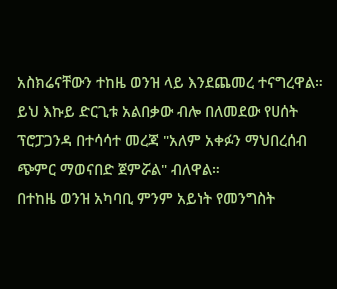አስክሬናቸውን ተከዜ ወንዝ ላይ እንደጨመረ ተናግረዋል።
ይህ እኩይ ድርጊቱ አልበቃው ብሎ በለመደው የሀሰት ፕሮፓጋንዳ በተሳሳተ መረጃ "አለም አቀፉን ማህበረሰብ ጭምር ማወናበድ ጀምሯል" ብለዋል።
በተከዜ ወንዝ አካባቢ ምንም አይነት የመንግስት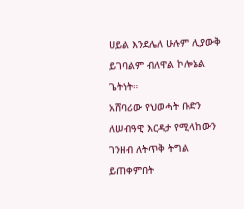ሀይል እንደሌለ ሁሉም ሊያውቅ ይገባልም ብለዋል ኮሎኔል ጌትነት።
አሸባሪው የህወሓት ቡድን ለሠብዓዊ እርዳታ የሚላከውን ገንዘብ ለትጥቅ ትግል ይጠቀምበት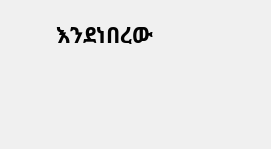እንደነበረው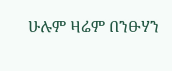ሁሉም ዛሬም በንፁሃን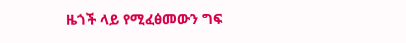ዜጎች ላይ የሚፈፅመውን ግፍ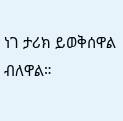ነገ ታሪክ ይወቅሰዋል ብለዋል።